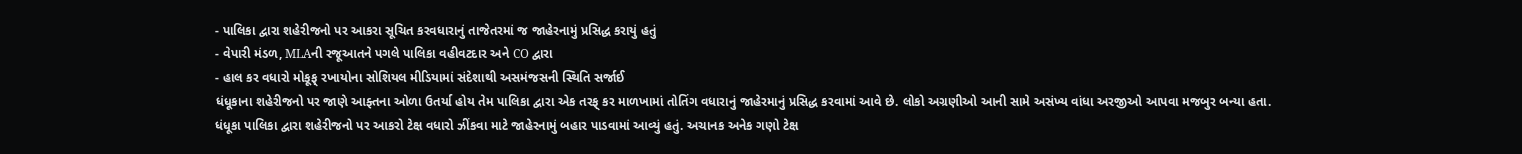- પાલિકા દ્વારા શહેરીજનો પર આકરા સૂચિત કરવધારાનું તાજેતરમાં જ જાહેરનામું પ્રસિદ્ધ કરાયું હતું
- વેપારી મંડળ, MLAની રજૂઆતને પગલે પાલિકા વહીવટદાર અને CO દ્વારા
- હાલ કર વધારો મોકૂફ્ રખાયોના સોશિયલ મીડિયામાં સંદેશાથી અસમંજસની સ્થિતિ સર્જાઈ
ધંધૂકાના શહેરીજનો પર જાણે આફ્તના ઓળા ઉતર્યા હોય તેમ પાલિકા દ્વારા એક તરફ્ કર માળખામાં તોતિંગ વધારાનું જાહેરમાનું પ્રસિદ્ધ કરવામાં આવે છે. લોકો અગ્રણીઓ આની સામે અસંખ્ય વાંધા અરજીઓ આપવા મજબુર બન્યા હતા.
ધંધૂકા પાલિકા દ્વારા શહેરીજનો પર આકરો ટેક્ષ વધારો ઝીંકવા માટે જાહેરનામું બહાર પાડવામાં આવ્યું હતું. અચાનક અનેક ગણો ટેક્ષ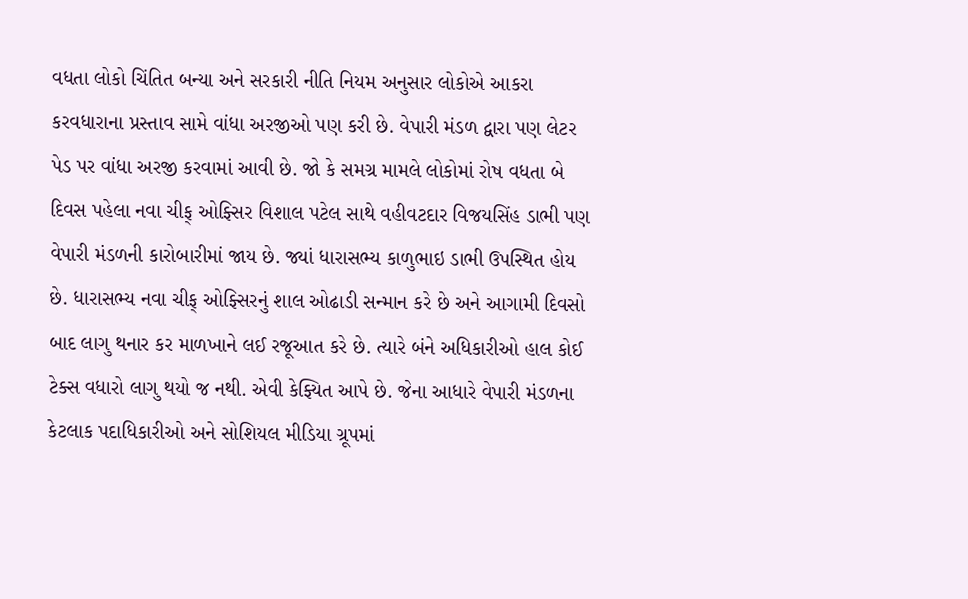વધતા લોકો ચિંતિત બન્યા અને સરકારી નીતિ નિયમ અનુસાર લોકોએ આકરા કરવધારાના પ્રસ્તાવ સામે વાંધા અરજીઓ પણ કરી છે. વેપારી મંડળ દ્વારા પણ લેટર પેડ પર વાંધા અરજી કરવામાં આવી છે. જો કે સમગ્ર મામલે લોકોમાં રોષ વધતા બે દિવસ પહેલા નવા ચીફ્ ઓફ્સિર વિશાલ પટેલ સાથે વહીવટદાર વિજયસિંહ ડાભી પણ વેપારી મંડળની કારોબારીમાં જાય છે. જ્યાં ધારાસભ્ય કાળુભાઇ ડાભી ઉપસ્થિત હોય છે. ધારાસભ્ય નવા ચીફ્ ઓફ્સિરનું શાલ ઓઢાડી સન્માન કરે છે અને આગામી દિવસો બાદ લાગુ થનાર કર માળખાને લઈ રજૂઆત કરે છે. ત્યારે બંને અધિકારીઓ હાલ કોઈ ટેક્સ વધારો લાગુ થયો જ નથી. એવી કેફ્યિત આપે છે. જેના આધારે વેપારી મંડળના કેટલાક પદાધિકારીઓ અને સોશિયલ મીડિયા ગ્રૂપમાં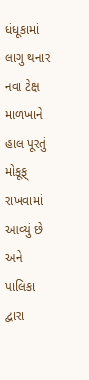ધંધૂકામાં લાગુ થનાર નવા ટેક્ષ માળખાને હાલ પૂરતું મોકૂફ્ રાખવામાં આવ્યું છે અને પાલિકા દ્વારા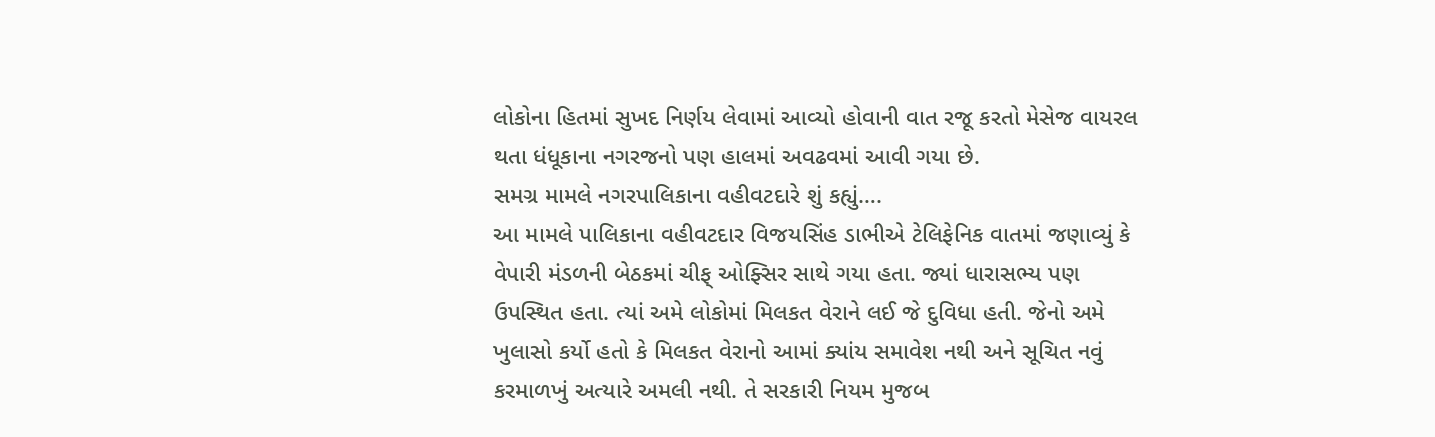લોકોના હિતમાં સુખદ નિર્ણય લેવામાં આવ્યો હોવાની વાત રજૂ કરતો મેસેજ વાયરલ થતા ધંધૂકાના નગરજનો પણ હાલમાં અવઢવમાં આવી ગયા છે.
સમગ્ર મામલે નગરપાલિકાના વહીવટદારે શું કહ્યું….
આ મામલે પાલિકાના વહીવટદાર વિજયસિંહ ડાભીએ ટેલિફેનિક વાતમાં જણાવ્યું કે વેપારી મંડળની બેઠકમાં ચીફ્ ઓફ્સિર સાથે ગયા હતા. જ્યાં ધારાસભ્ય પણ ઉપસ્થિત હતા. ત્યાં અમે લોકોમાં મિલકત વેરાને લઈ જે દુવિધા હતી. જેનો અમે ખુલાસો કર્યો હતો કે મિલકત વેરાનો આમાં ક્યાંય સમાવેશ નથી અને સૂચિત નવું કરમાળખું અત્યારે અમલી નથી. તે સરકારી નિયમ મુજબ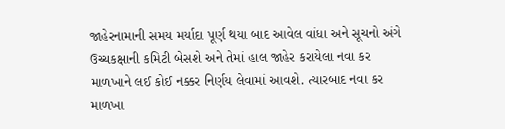જાહેરનામાની સમય મર્યાદા પૂર્ણ થયા બાદ આવેલ વાંધા અને સૂચનો અંગે ઉચ્ચકક્ષાની કમિટી બેસશે અને તેમાં હાલ જાહેર કરાયેલા નવા કર માળખાને લઈ કોઈ નક્કર નિર્ણય લેવામાં આવશે. ત્યારબાદ નવા કર માળખા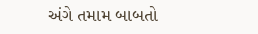અંગે તમામ બાબતો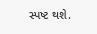સ્પષ્ટ થશે.